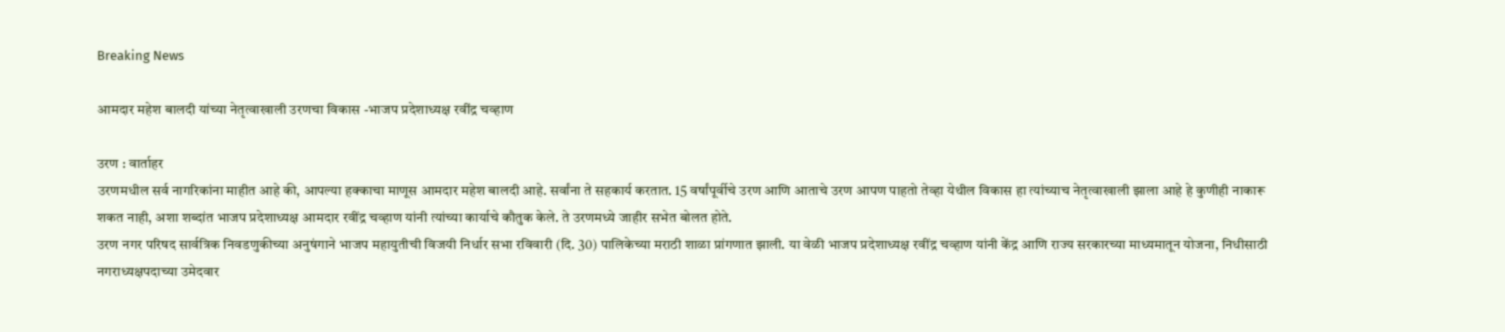Breaking News

आमदार महेश बालदी यांच्या नेतृत्वाखाली उरणचा विकास -भाजप प्रदेशाध्यक्ष रवींद्र चव्हाण

उरण : वार्ताहर
उरणमधील सर्व नागरिकांना माहीत आहे की, आपल्या हक्काचा माणूस आमदार महेश बालदी आहे. सर्वांना ते सहकार्य करतात. 15 वर्षांपूर्वीचे उरण आणि आताचे उरण आपण पाहतो तेव्हा येथील विकास हा त्यांच्याच नेतृत्वाखाली झाला आहे हे कुणीही नाकारू शकत नाही, अशा शब्दांत भाजप प्रदेशाध्यक्ष आमदार रवींद्र चव्हाण यांनी त्यांच्या कार्याचे कौतुक केले. ते उरणमध्ये जाहीर सभेत बोलत होते.
उरण नगर परिषद सार्वत्रिक निवडणुकीच्या अनुषंगाने भाजप महायुतीची विजयी निर्धार सभा रविवारी (दि. 30) पालिकेच्या मराठी शाळा प्रांगणात झाली. या वेळी भाजप प्रदेशाध्यक्ष रवींद्र चव्हाण यांनी केंद्र आणि राज्य सरकारच्या माध्यमातून योजना, निधीसाठी नगराध्यक्षपदाच्या उमेदवार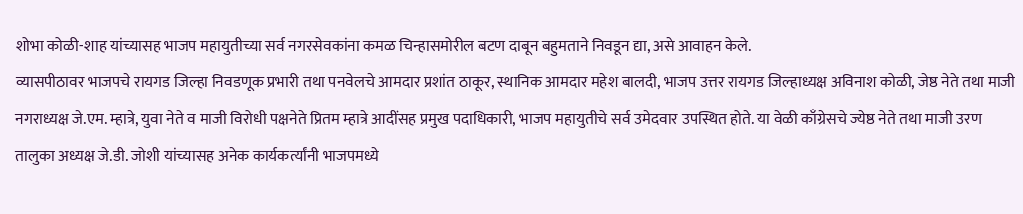शोभा कोळी-शाह यांच्यासह भाजप महायुतीच्या सर्व नगरसेवकांना कमळ चिन्हासमोरील बटण दाबून बहुमताने निवडून द्या, असे आवाहन केले.
व्यासपीठावर भाजपचे रायगड जिल्हा निवडणूक प्रभारी तथा पनवेलचे आमदार प्रशांत ठाकूर, स्थानिक आमदार महेश बालदी, भाजप उत्तर रायगड जिल्हाध्यक्ष अविनाश कोळी, जेष्ठ नेते तथा माजी नगराध्यक्ष जे.एम. म्हात्रे, युवा नेते व माजी विरोधी पक्षनेते प्रितम म्हात्रे आदींसह प्रमुख पदाधिकारी, भाजप महायुतीचे सर्व उमेदवार उपस्थित होते. या वेळी काँग्रेसचे ज्येष्ठ नेते तथा माजी उरण तालुका अध्यक्ष जे.डी. जोशी यांच्यासह अनेक कार्यकर्त्यांनी भाजपमध्ये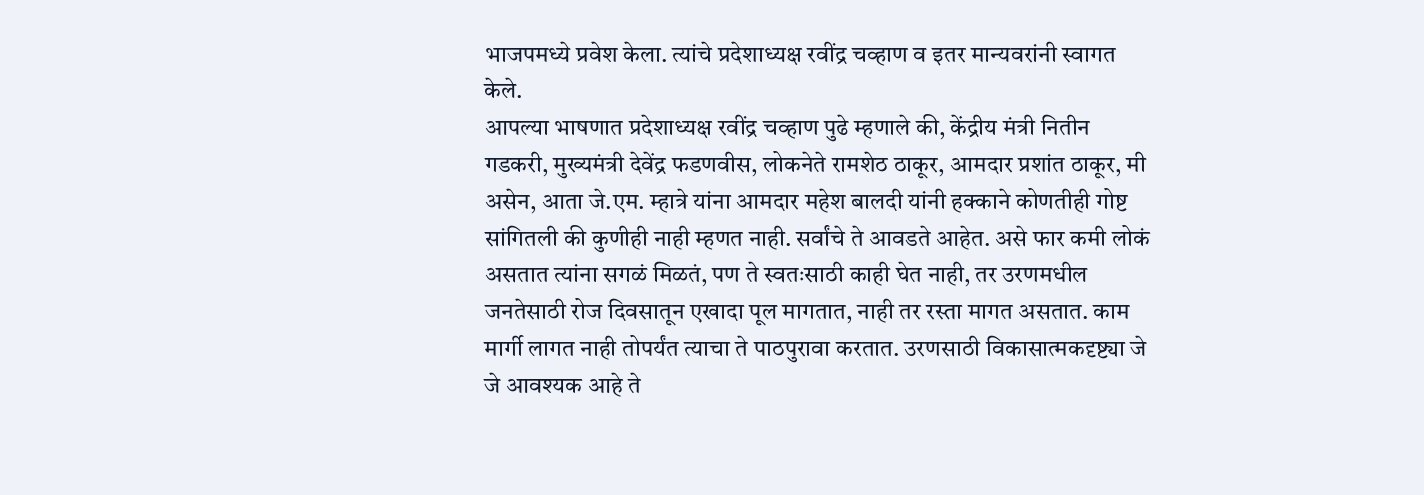भाजपमध्ये प्रवेश केला. त्यांचे प्रदेशाध्यक्ष रवींद्र चव्हाण व इतर मान्यवरांनी स्वागत केले.
आपल्या भाषणात प्रदेशाध्यक्ष रवींद्र चव्हाण पुढे म्हणाले की, केंद्रीय मंत्री नितीन गडकरी, मुख्यमंत्री देवेंद्र फडणवीस, लोकनेते रामशेठ ठाकूर, आमदार प्रशांत ठाकूर, मी असेन, आता जे.एम. म्हात्रे यांना आमदार महेश बालदी यांनी हक्काने कोणतीही गोष्ट सांगितली की कुणीही नाही म्हणत नाही. सर्वांचे ते आवडते आहेत. असे फार कमी लोकं असतात त्यांना सगळं मिळतं, पण ते स्वतःसाठी काही घेत नाही, तर उरणमधील जनतेसाठी रोज दिवसातून एखादा पूल मागतात, नाही तर रस्ता मागत असतात. काम मार्गी लागत नाही तोपर्यंत त्याचा ते पाठपुरावा करतात. उरणसाठी विकासात्मकदृष्ट्या जे जे आवश्यक आहे ते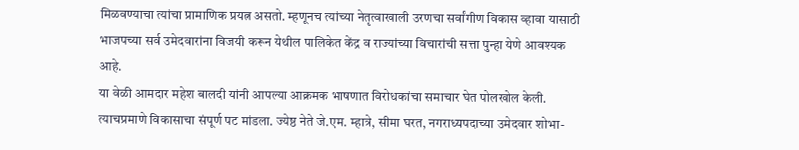मिळवण्याचा त्यांचा प्रामाणिक प्रयत्न असतो. म्हणूनच त्यांच्या नेतृत्वाखाली उरणचा सर्वांगीण विकास व्हावा यासाठी भाजपच्या सर्व उमेदवारांना विजयी करून येथील पालिकेत केंद्र व राज्यांच्या विचारांची सत्ता पुन्हा येणे आवश्यक आहे.
या वेळी आमदार महेश बालदी यांनी आपल्या आक्रमक भाषणात विरोधकांचा समाचार घेत पोलखोल केली. त्याचप्रमाणे विकासाचा संपूर्ण पट मांडला. ज्येष्ठ नेते जे.एम. म्हात्रे, सीमा घरत, नगराध्यपदाच्या उमेदवार शोभा-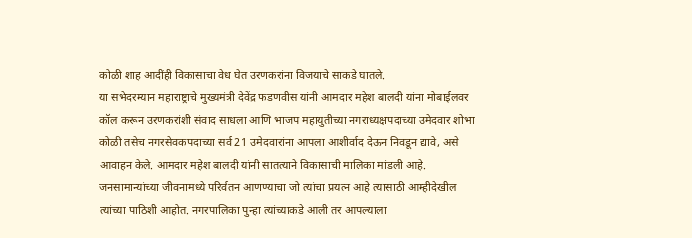कोळी शाह आदींही विकासाचा वेध घेत उरणकरांना विजयाचे साकडे घातले.
या सभेदरम्यान महाराष्ट्राचे मुख्यमंत्री देवेंद्र फडणवीस यांनी आमदार महेश बालदी यांना मोबाईलवर कॉल करून उरणकरांशी संवाद साधला आणि भाजप महायुतीच्या नगराध्यक्षपदाच्या उमेदवार शोभा कोळी तसेच नगरसेवकपदाच्या सर्व 21 उमेदवारांना आपला आशीर्वाद देऊन निवडून द्यावे, असे आवाहन केले. आमदार महेश बालदी यांनी सातत्याने विकासाची मालिका मांडली आहे. जनसामान्यांच्या जीवनामध्ये परिर्वतन आणण्याचा जो त्यांचा प्रयत्न आहे त्यासाठी आम्हीदेखील त्यांच्या पाठिशी आहोत. नगरपालिका पुन्हा त्यांच्याकडे आली तर आपल्याला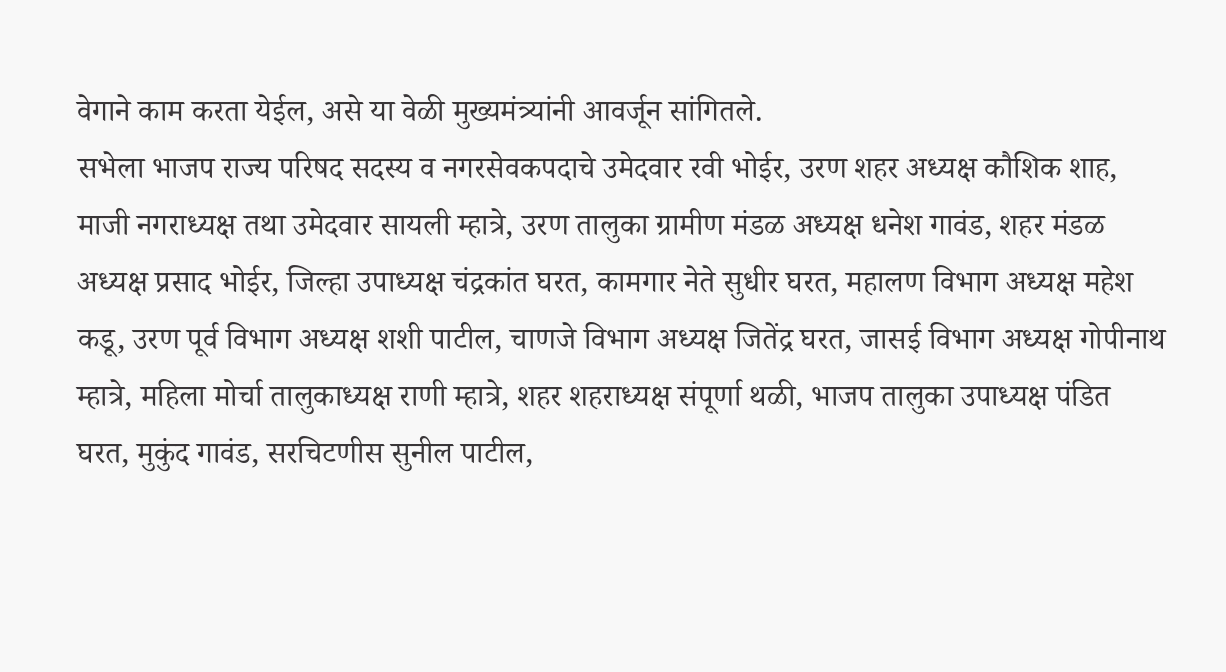वेगाने काम करता येईल, असे या वेळी मुख्यमंत्र्यांनी आवर्जून सांगितले.
सभेला भाजप राज्य परिषद सदस्य व नगरसेवकपदाचे उमेदवार रवी भोईर, उरण शहर अध्यक्ष कौशिक शाह, माजी नगराध्यक्ष तथा उमेदवार सायली म्हात्रे, उरण तालुका ग्रामीण मंडळ अध्यक्ष धनेश गावंड, शहर मंडळ अध्यक्ष प्रसाद भोईर, जिल्हा उपाध्यक्ष चंद्रकांत घरत, कामगार नेते सुधीर घरत, महालण विभाग अध्यक्ष महेश कडू, उरण पूर्व विभाग अध्यक्ष शशी पाटील, चाणजे विभाग अध्यक्ष जितेंद्र घरत, जासई विभाग अध्यक्ष गोपीनाथ म्हात्रे, महिला मोर्चा तालुकाध्यक्ष राणी म्हात्रे, शहर शहराध्यक्ष संपूर्णा थळी, भाजप तालुका उपाध्यक्ष पंडित घरत, मुकुंद गावंड, सरचिटणीस सुनील पाटील,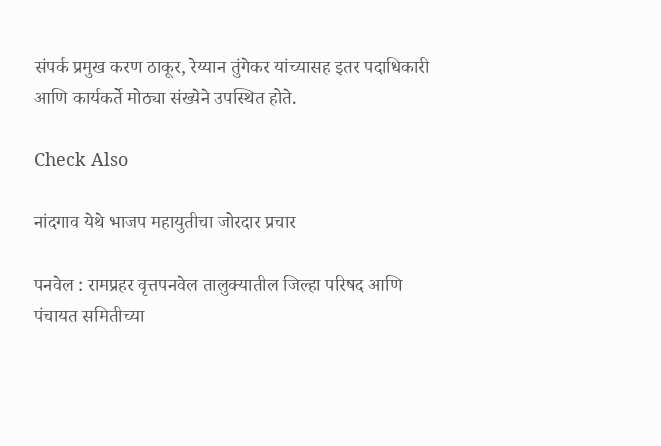संपर्क प्रमुख करण ठाकूर, रेय्यान तुंगेकर यांच्यासह इतर पदाधिकारी आणि कार्यकर्ते मोठ्या संख्येने उपस्थित होते.

Check Also

नांदगाव येथे भाजप महायुतीचा जोरदार प्रचार

पनवेल : रामप्रहर वृत्तपनवेल तालुक्यातील जिल्हा परिषद आणि पंचायत समितीच्या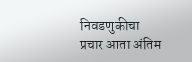निवडणुकीचा प्रचार आता अंतिम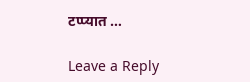टप्प्यात …

Leave a Reply